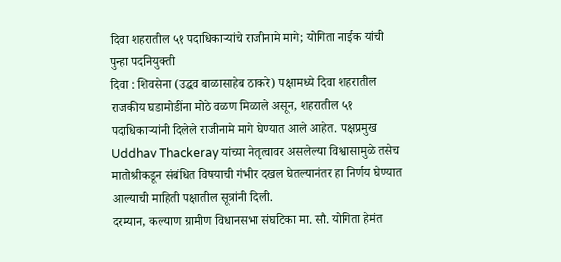दिवा शहरातील ५१ पदाधिकाऱ्यांचे राजीनामे मागे; योगिता नाईक यांची पुन्हा पदनियुक्ती
दिवा : शिवसेना (उद्धव बाळासाहेब ठाकरे) पक्षामध्ये दिवा शहरातील राजकीय घडामोडींना मोठे वळण मिळाले असून, शहरातील ५१ पदाधिकाऱ्यांनी दिलेले राजीनामे मागे घेण्यात आले आहेत. पक्षप्रमुख Uddhav Thackeray यांच्या नेतृत्वावर असलेल्या विश्वासामुळे तसेच मातोश्रीकडून संबंधित विषयाची गंभीर दखल घेतल्यानंतर हा निर्णय घेण्यात आल्याची माहिती पक्षातील सूत्रांनी दिली.
दरम्यान, कल्याण ग्रामीण विधानसभा संघटिका मा. सौ. योगिता हेमंत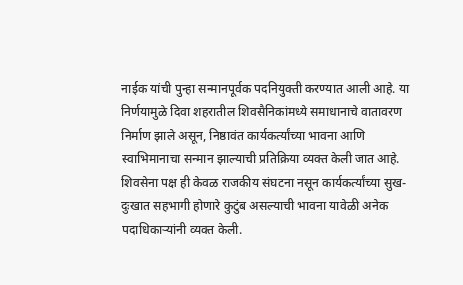नाईक यांची पुन्हा सन्मानपूर्वक पदनियुक्ती करण्यात आली आहे. या निर्णयामुळे दिवा शहरातील शिवसैनिकांमध्ये समाधानाचे वातावरण निर्माण झाले असून, निष्ठावंत कार्यकर्त्यांच्या भावना आणि स्वाभिमानाचा सन्मान झाल्याची प्रतिक्रिया व्यक्त केली जात आहे.
शिवसेना पक्ष ही केवळ राजकीय संघटना नसून कार्यकर्त्यांच्या सुख-दुःखात सहभागी होणारे कुटुंब असल्याची भावना यावेळी अनेक पदाधिकाऱ्यांनी व्यक्त केली.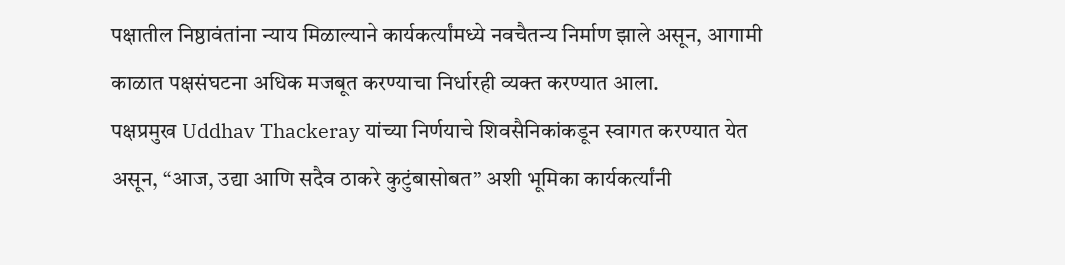पक्षातील निष्ठावंतांना न्याय मिळाल्याने कार्यकर्त्यांमध्ये नवचैतन्य निर्माण झाले असून, आगामी काळात पक्षसंघटना अधिक मजबूत करण्याचा निर्धारही व्यक्त करण्यात आला.
पक्षप्रमुख Uddhav Thackeray यांच्या निर्णयाचे शिवसैनिकांकडून स्वागत करण्यात येत असून, “आज, उद्या आणि सदैव ठाकरे कुटुंबासोबत” अशी भूमिका कार्यकर्त्यांनी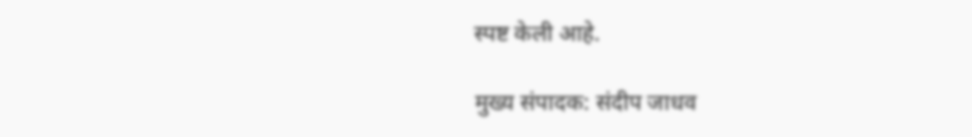स्पष्ट केली आहे.

मुख्य संपादक: संदीप जाधव